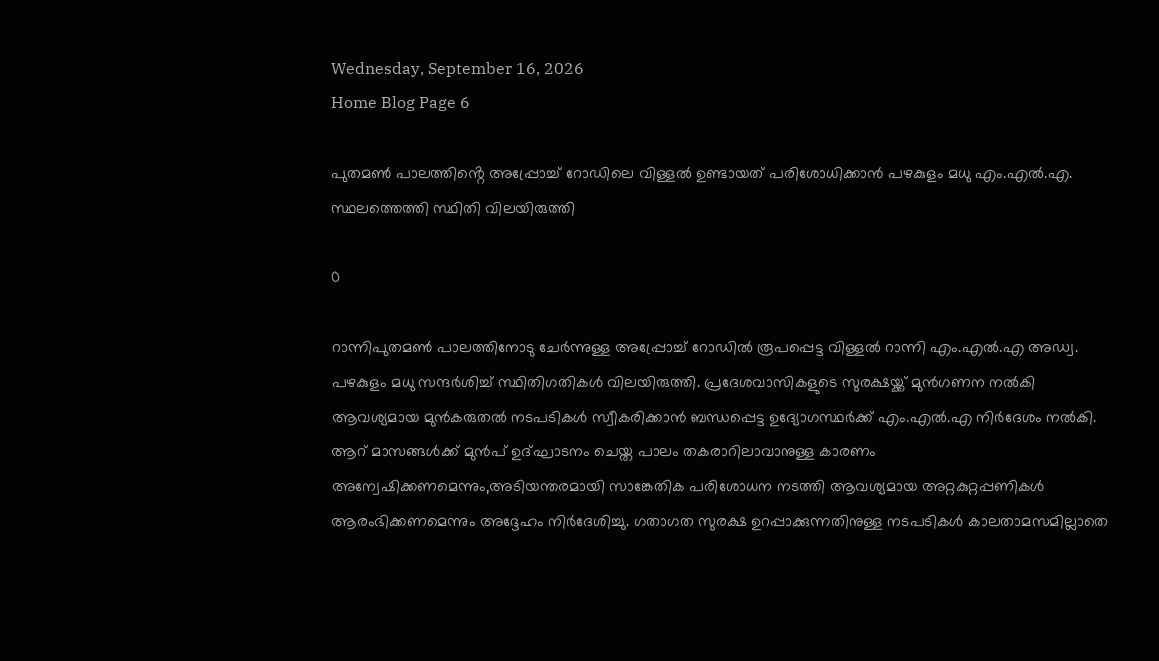Wednesday, September 16, 2026
Home Blog Page 6

പുതമൺ പാലത്തിൻ്റെ അപ്പ്രോച്ച് റോഡിലെ വിള്ളൽ ഉണ്ടായത് പരിശോധിക്കാൻ പഴകുളം മധു എം.എൽ.എ. സ്ഥലത്തെത്തി സ്ഥിതി വിലയിരുത്തി

0

റാന്നിപുതമൺ പാലത്തിനോടു ചേർന്നുള്ള അപ്പ്രോച്ച് റോഡിൽ രൂപപ്പെട്ട വിള്ളൽ റാന്നി എം.എൽ.എ അഡ്വ. പഴകുളം മധു സന്ദർശിച്ച് സ്ഥിതിഗതികൾ വിലയിരുത്തി. പ്രദേശവാസികളുടെ സുരക്ഷയ്ക്ക് മുൻഗണന നൽകി ആവശ്യമായ മുൻകരുതൽ നടപടികൾ സ്വീകരിക്കാൻ ബന്ധപ്പെട്ട ഉദ്യോഗസ്ഥർക്ക് എം.എൽ.എ നിർദേശം നൽകി. ആറ് മാസങ്ങൾക്ക് മുൻപ് ഉദ്ഘാടനം ചെയ്ത പാലം തകരാറിലാവാനുള്ള കാരണം അന്വേഷിക്കണമെന്നും,അടിയന്തരമായി സാങ്കേതിക പരിശോധന നടത്തി ആവശ്യമായ അറ്റകുറ്റപ്പണികൾ ആരംഭിക്കണമെന്നും അദ്ദേഹം നിർദേശിച്ചു. ഗതാഗത സുരക്ഷ ഉറപ്പാക്കുന്നതിനുള്ള നടപടികൾ കാലതാമസമില്ലാതെ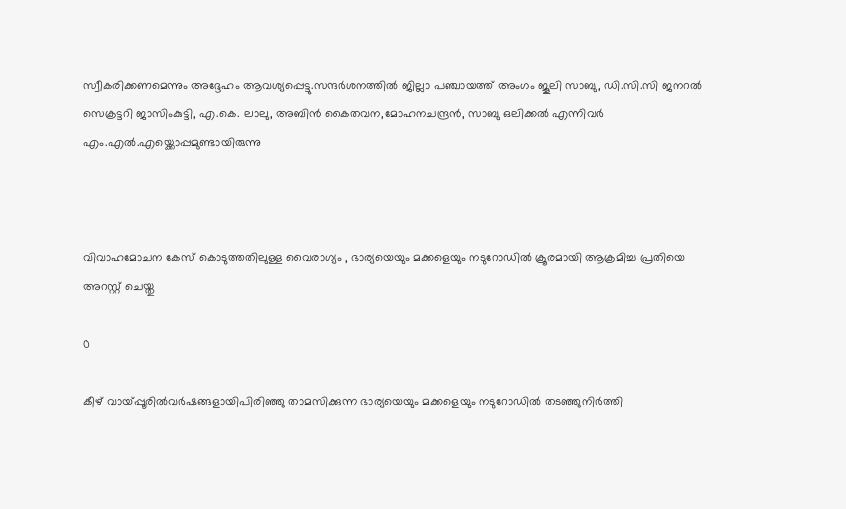സ്വീകരിക്കണമെന്നും അദ്ദേഹം ആവശ്യപ്പെട്ടു.സന്ദർശനത്തിൽ ജില്ലാ പഞ്ചായത്ത് അംഗം ജൂലി സാബു, ഡി.സി.സി ജനറൽ സെക്രട്ടറി ജാസിംകുട്ടി, എ.കെ. ലാലു, അബിൻ കൈതവന,മോഹനചന്ദ്രൻ, സാബു ഒലിക്കൽ എന്നിവർ എം.എൽ.എയ്ക്കൊപ്പമുണ്ടായിരുന്നു



വിവാഹമോചന കേസ് കൊടുത്തതിലുള്ള വൈരാഗ്യം , ഭാര്യയെയും മക്കളെയും നടുറോഡിൽ ക്രൂരമായി ആക്രമിച്ച പ്രതിയെ അറസ്റ്റ് ചെയ്തു

0

കീഴ് വായ്‌പ്പൂരിൽവർഷങ്ങളായിപിരിഞ്ഞു താമസിക്കുന്ന ഭാര്യയെയും മക്കളെയും നടുറോഡിൽ തടഞ്ഞുനിർത്തി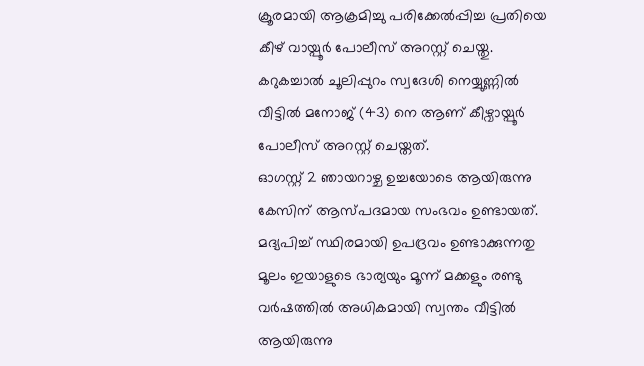ക്രൂരമായി ആക്രമിച്ചു പരിക്കേൽപ്പിച്ച പ്രതിയെ കീഴ് വായ്പൂർ പോലീസ് അറസ്റ്റ് ചെയ്തു. കറുകച്ചാൽ ചൂലിപ്പുറം സ്വദേശി നെയ്യുണ്ണിൽ വീട്ടിൽ മനോജ് (43) നെ ആണ് കീഴ്വായ്പൂർ പോലീസ് അറസ്റ്റ് ചെയ്തത്.
ഓഗസ്റ്റ് 2 ഞായറാഴ്ച ഉച്ചയോടെ ആയിരുന്നു കേസിന് ആസ്പദമായ സംഭവം ഉണ്ടായത്. മദ്യപിച്ച് സ്ഥിരമായി ഉപദ്രവം ഉണ്ടാക്കുന്നതു മൂലം ഇയാളുടെ ഭാര്യയും മൂന്ന് മക്കളും രണ്ടു വർഷത്തിൽ അധികമായി സ്വന്തം വീട്ടിൽ ആയിരുന്നു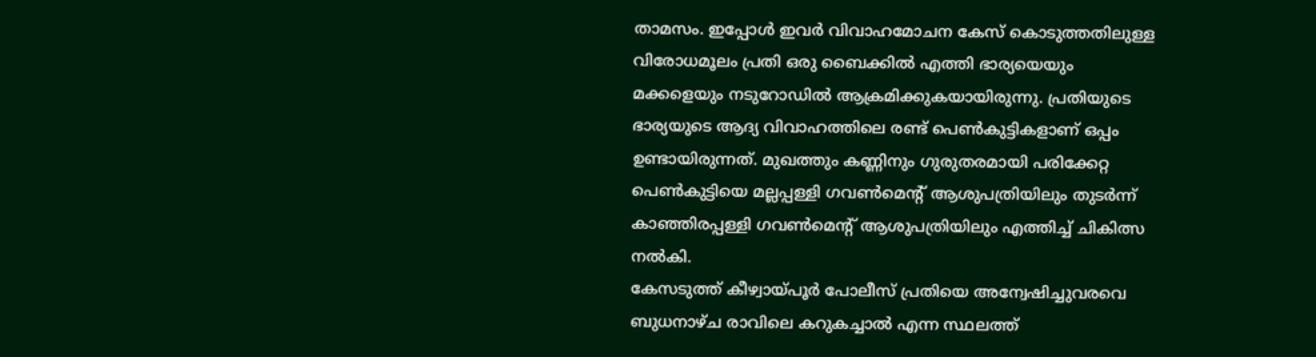താമസം. ഇപ്പോൾ ഇവർ വിവാഹമോചന കേസ് കൊടുത്തതിലുള്ള വിരോധമൂലം പ്രതി ഒരു ബൈക്കിൽ എത്തി ഭാര്യയെയും മക്കളെയും നടുറോഡിൽ ആക്രമിക്കുകയായിരുന്നു. പ്രതിയുടെ ഭാര്യയുടെ ആദ്യ വിവാഹത്തിലെ രണ്ട് പെൺകുട്ടികളാണ് ഒപ്പം ഉണ്ടായിരുന്നത്. മുഖത്തും കണ്ണിനും ഗുരുതരമായി പരിക്കേറ്റ പെൺകുട്ടിയെ മല്ലപ്പള്ളി ഗവൺമെന്റ് ആശുപത്രിയിലും തുടർന്ന് കാഞ്ഞിരപ്പള്ളി ഗവൺമെന്റ് ആശുപത്രിയിലും എത്തിച്ച് ചികിത്സ നൽകി.
കേസടുത്ത് കീഴ്വായ്പൂർ പോലീസ് പ്രതിയെ അന്വേഷിച്ചുവരവെ ബുധനാഴ്ച രാവിലെ കറുകച്ചാൽ എന്ന സ്ഥലത്ത്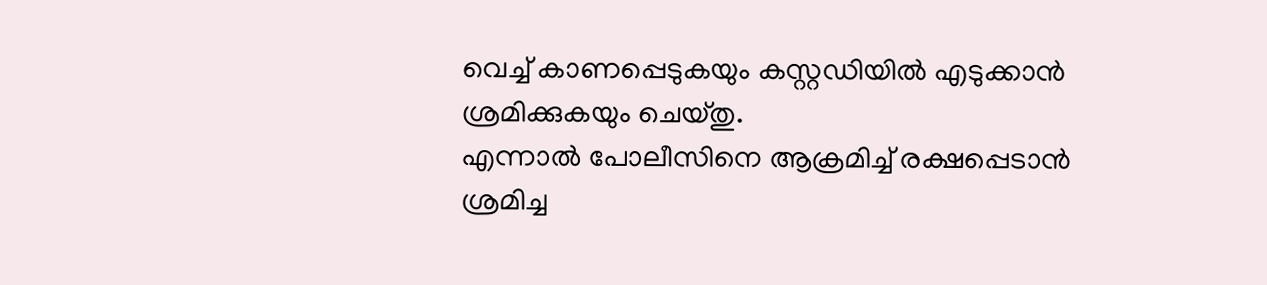വെച്ച് കാണപ്പെടുകയും കസ്റ്റഡിയിൽ എടുക്കാൻ ശ്രമിക്കുകയും ചെയ്തു.
എന്നാൽ പോലീസിനെ ആക്രമിച്ച് രക്ഷപ്പെടാൻ ശ്രമിച്ച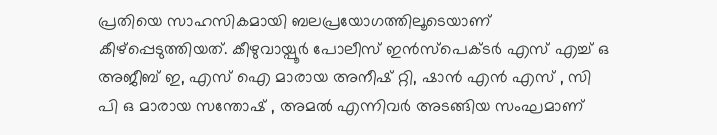പ്രതിയെ സാഹസികമായി ബലപ്രയോഗത്തിലൂടെയാണ് കീഴ്പ്പെടുത്തിയത്. കീഴുവായ്പൂർ പോലീസ് ഇൻസ്പെക്ടർ എസ് എച്ച് ഒ അജീബ് ഇ, എസ് ഐ മാരായ അനീഷ് റ്റി, ഷാൻ എൻ എസ് , സി പി ഒ മാരായ സന്തോഷ്‌ , അമൽ എന്നിവർ അടങ്ങിയ സംഘമാണ്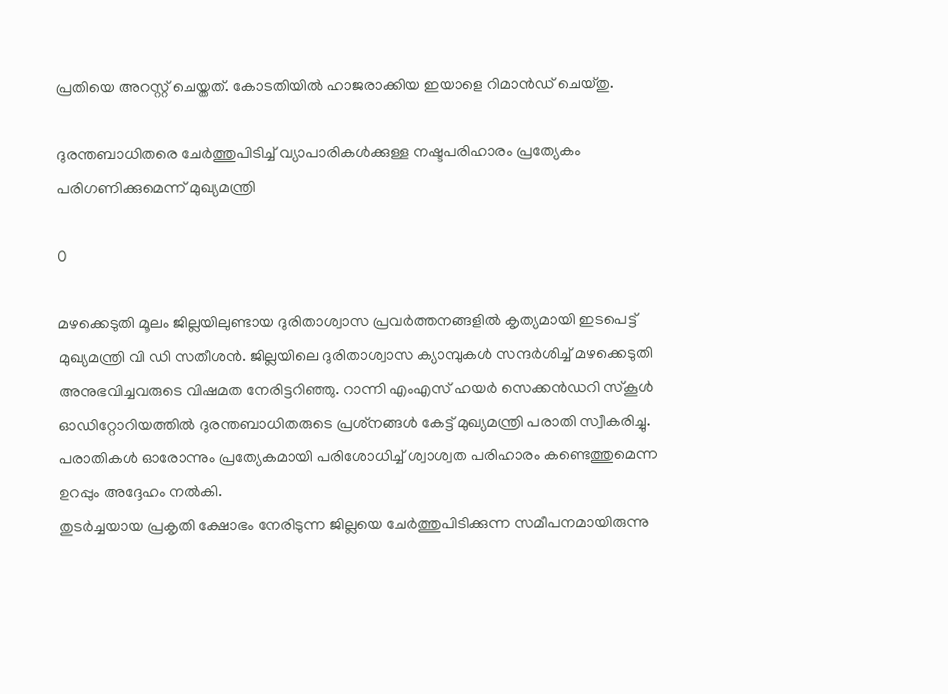പ്രതിയെ അറസ്റ്റ് ചെയ്തത്. കോടതിയിൽ ഹാജരാക്കിയ ഇയാളെ റിമാൻഡ് ചെയ്തു.

ദുരന്തബാധിതരെ ചേര്‍ത്തുപിടിച്ച് വ്യാപാരികള്‍ക്കുള്ള നഷ്ടപരിഹാരം പ്രത്യേകം പരിഗണിക്കുമെന്ന് മുഖ്യമന്ത്രി

0

മഴക്കെടുതി മൂലം ജില്ലയിലുണ്ടായ ദുരിതാശ്വാസ പ്രവര്‍ത്തനങ്ങളില്‍ കൃത്യമായി ഇടപെട്ട് മുഖ്യമന്ത്രി വി ഡി സതീശന്‍. ജില്ലയിലെ ദുരിതാശ്വാസ ക്യാമ്പുകള്‍ സന്ദര്‍ശിച്ച് മഴക്കെടുതി അനുഭവിച്ചവരുടെ വിഷമത നേരിട്ടറിഞ്ഞു. റാന്നി എംഎസ് ഹയര്‍ സെക്കന്‍ഡറി സ്‌കൂള്‍ ഓഡിറ്റോറിയത്തില്‍ ദുരന്തബാധിതരുടെ പ്രശ്‌നങ്ങള്‍ കേട്ട് മുഖ്യമന്ത്രി പരാതി സ്വീകരിച്ചു. പരാതികള്‍ ഓരോന്നും പ്രത്യേകമായി പരിശോധിച്ച് ശ്വാശ്വത പരിഹാരം കണ്ടെത്തുമെന്ന ഉറപ്പും അദ്ദേഹം നല്‍കി.
തുടര്‍ച്ചയായ പ്രകൃതി ക്ഷോഭം നേരിടുന്ന ജില്ലയെ ചേര്‍ത്തുപിടിക്കുന്ന സമീപനമായിരുന്നു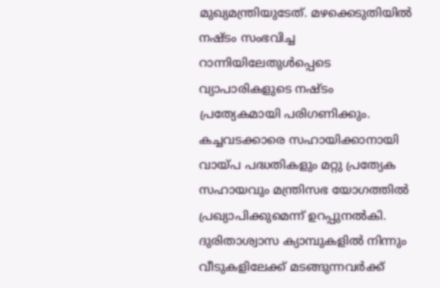മുഖ്യമന്ത്രിയുടേത്. മഴക്കെടുതിയില്‍ നഷ്ടം സംഭവിച്ച റാന്നിയിലേതുള്‍പ്പെടെ വ്യാപാരികളുടെ നഷ്ടം പ്രത്യേകമായി പരിഗണിക്കും. കച്ചവടക്കാരെ സഹായിക്കാനായി വായ്പ പദ്ധതികളും മറ്റു പ്രത്യേക സഹായവും മന്ത്രിസഭ യോഗത്തില്‍ പ്രഖ്യാപിക്കുമെന്ന് ഉറപ്പുനല്‍കി. ദുരിതാശ്വാസ ക്യാമ്പുകളില്‍ നിന്നും വീടുകളിലേക്ക് മടങ്ങുന്നവര്‍ക്ക്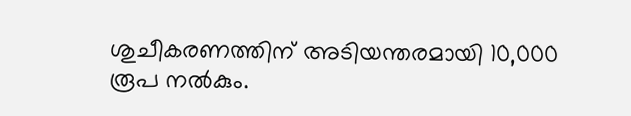ശുചീകരണത്തിന് അടിയന്തരമായി 10,000 രൂപ നല്‍കും.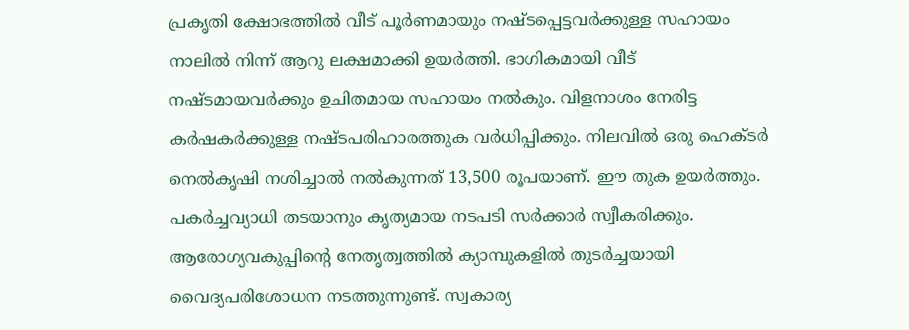പ്രകൃതി ക്ഷോഭത്തില്‍ വീട് പൂര്‍ണമായും നഷ്ടപ്പെട്ടവര്‍ക്കുള്ള സഹായം നാലില്‍ നിന്ന് ആറു ലക്ഷമാക്കി ഉയര്‍ത്തി. ഭാഗികമായി വീട് നഷ്ടമായവര്‍ക്കും ഉചിതമായ സഹായം നല്‍കും. വിളനാശം നേരിട്ട കര്‍ഷകര്‍ക്കുള്ള നഷ്ടപരിഹാരത്തുക വര്‍ധിപ്പിക്കും. നിലവില്‍ ഒരു ഹെക്ടര്‍ നെല്‍കൃഷി നശിച്ചാല്‍ നല്‍കുന്നത് 13,500 രൂപയാണ്. ഈ തുക ഉയര്‍ത്തും. പകര്‍ച്ചവ്യാധി തടയാനും കൃത്യമായ നടപടി സര്‍ക്കാര്‍ സ്വീകരിക്കും. ആരോഗ്യവകുപ്പിന്റെ നേതൃത്വത്തില്‍ ക്യാമ്പുകളില്‍ തുടര്‍ച്ചയായി വൈദ്യപരിശോധന നടത്തുന്നുണ്ട്. സ്വകാര്യ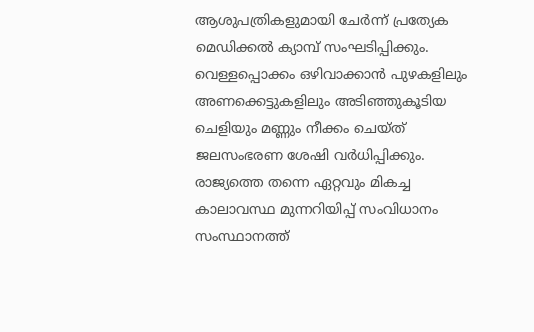ആശുപത്രികളുമായി ചേര്‍ന്ന് പ്രത്യേക മെഡിക്കല്‍ ക്യാമ്പ് സംഘടിപ്പിക്കും.
വെള്ളപ്പൊക്കം ഒഴിവാക്കാന്‍ പുഴകളിലും അണക്കെട്ടുകളിലും അടിഞ്ഞുകൂടിയ ചെളിയും മണ്ണും നീക്കം ചെയ്ത്  ജലസംഭരണ ശേഷി വര്‍ധിപ്പിക്കും. രാജ്യത്തെ തന്നെ ഏറ്റവും മികച്ച കാലാവസ്ഥ മുന്നറിയിപ്പ് സംവിധാനം സംസ്ഥാനത്ത്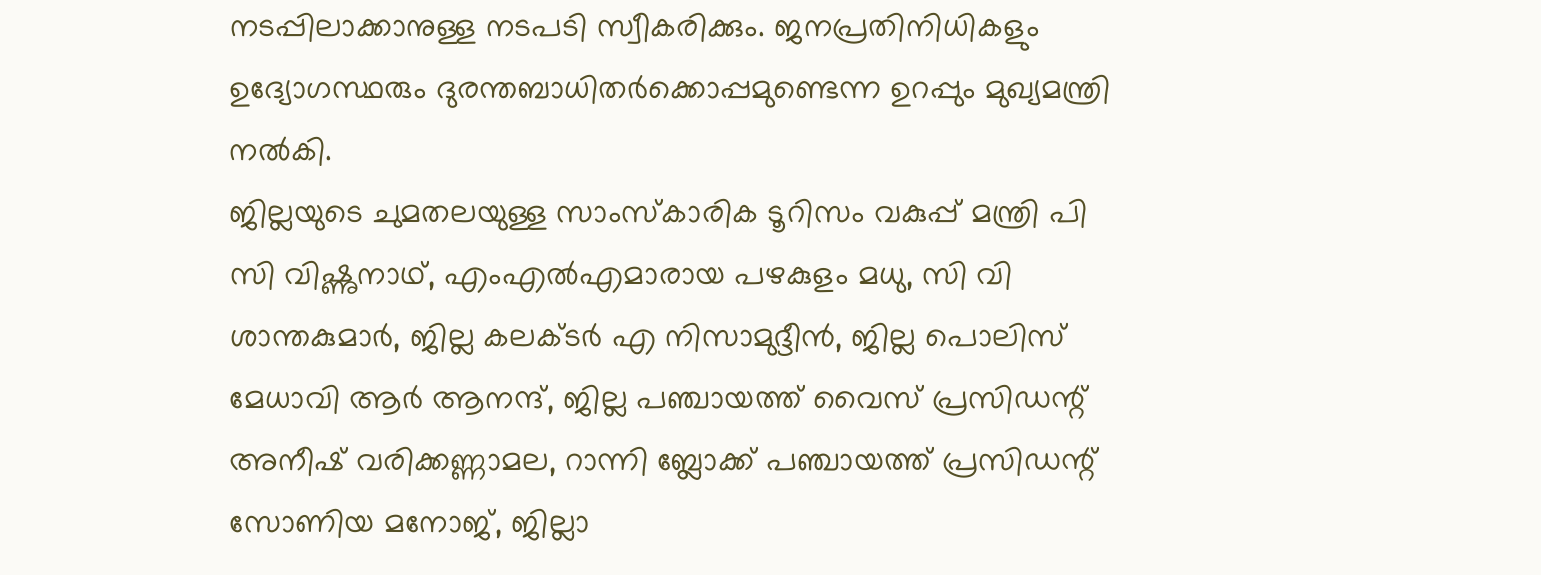നടപ്പിലാക്കാനുള്ള നടപടി സ്വീകരിക്കും. ജനപ്രതിനിധികളും ഉദ്യോഗസ്ഥരും ദുരന്തബാധിതര്‍ക്കൊപ്പമുണ്ടെന്ന ഉറപ്പും മുഖ്യമന്ത്രി നല്‍കി.
ജില്ലയുടെ ചുമതലയുള്ള സാംസ്‌കാരിക ടൂറിസം വകുപ്പ് മന്ത്രി പി സി വിഷ്ണുനാഥ്, എംഎല്‍എമാരായ പഴകുളം മധു, സി വി ശാന്തകുമാര്‍, ജില്ല കലക്ടര്‍ എ നിസാമുദ്ദീന്‍, ജില്ല പൊലിസ് മേധാവി ആര്‍ ആനന്ദ്, ജില്ല പഞ്ചായത്ത് വൈസ് പ്രസിഡന്റ് അനീഷ് വരിക്കണ്ണാമല, റാന്നി ബ്ലോക്ക് പഞ്ചായത്ത് പ്രസിഡന്റ് സോണിയ മനോജ്, ജില്ലാ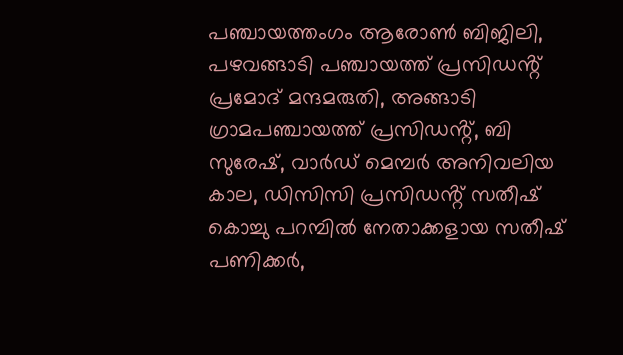പഞ്ചായത്തംഗം ആരോൺ ബിജിലി, പഴവങ്ങാടി പഞ്ചായത്ത് പ്രസിഡൻ്റ് പ്രമോദ് മന്ദമരുതി, അങ്ങാടി ഗ്രാമപഞ്ചായത്ത് പ്രസിഡൻ്റ്, ബി സുരേഷ്, വാർഡ് മെമ്പർ അനിവലിയ കാല, ഡിസിസി പ്രസിഡൻ്റ് സതീഷ് കൊച്ചു പറമ്പിൽ നേതാക്കളായ സതീഷ് പണിക്കർ,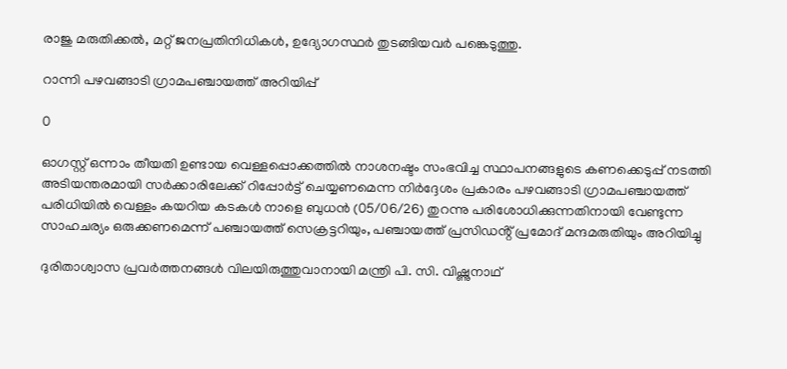രാജു മരുതിക്കൽ, മറ്റ് ജനപ്രതിനിധികള്‍, ഉദ്യോഗസ്ഥര്‍ തുടങ്ങിയവര്‍ പങ്കെടുത്തു.

റാന്നി പഴവങ്ങാടി ഗ്രാമപഞ്ചായത്ത് അറിയിപ്പ്

0

ഓഗസ്റ്റ് ഒന്നാം തീയതി ഉണ്ടായ വെള്ളപ്പൊക്കത്തിൽ നാശനഷ്ടം സംഭവിച്ച സ്ഥാപനങ്ങളുടെ കണക്കെടുപ്പ് നടത്തി അടിയന്തരമായി സർക്കാരിലേക്ക് റിപ്പോർട്ട് ചെയ്യണമെന്ന നിർദ്ദേശം പ്രകാരം പഴവങ്ങാടി ഗ്രാമപഞ്ചായത്ത് പരിധിയിൽ വെള്ളം കയറിയ കടകൾ നാളെ ബുധൻ (05/06/26) തുറന്നു പരിശോധിക്കുന്നതിനായി വേണ്ടുന്ന സാഹചര്യം ഒരുക്കണമെന്ന് പഞ്ചായത്ത് സെക്രട്ടറിയും, പഞ്ചായത്ത് പ്രസിഡൻ്റ് പ്രമോദ് മന്ദമരുതിയും അറിയിച്ചു

ദുരിതാശ്വാസ പ്രവർത്തനങ്ങൾ വിലയിരുത്തുവാനായി മന്ത്രി പി. സി. വിഷ്ണുനാഥ്‌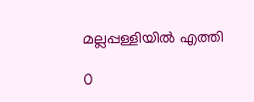മല്ലപ്പള്ളിയിൽ എത്തി

0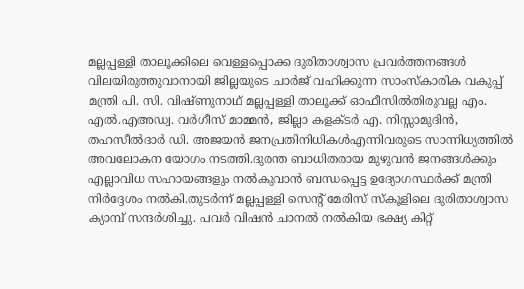മല്ലപ്പള്ളി താലൂക്കിലെ വെള്ളപ്പൊക്ക ദുരിതാശ്വാസ പ്രവർത്തനങ്ങൾ വിലയിരുത്തുവാനായി ജില്ലയുടെ ചാർജ് വഹിക്കുന്ന സാംസ്‌കാരിക വകുപ്പ് മന്ത്രി പി. സി. വിഷ്ണുനാഥ്‌ മല്ലപ്പള്ളി താലൂക്ക് ഓഫീസിൽതിരുവല്ല എം. എൽ.എഅഡ്വ. വർഗീസ് മാമ്മൻ, ജില്ലാ കളക്ടർ എ. നിസ്സാമുദിൻ, തഹസീൽദാർ ഡി. അജയൻ ജനപ്രതിനിധികൾഎന്നിവരുടെ സാന്നിധ്യത്തിൽ അവലോകന യോഗം നടത്തി.ദുരന്ത ബാധിതരായ മുഴുവൻ ജനങ്ങൾക്കും എല്ലാവിധ സഹായങ്ങളും നൽകുവാൻ ബന്ധപ്പെട്ട ഉദ്യോഗസ്ഥർക്ക് മന്ത്രി നിർദ്ദേശം നൽകി.തുടർന്ന് മല്ലപ്പള്ളി സെന്റ് മേരിസ് സ്കൂളിലെ ദുരിതാശ്വാസ ക്യാമ്പ് സന്ദർശിച്ചു. പവർ വിഷൻ ചാനൽ നൽകിയ ഭക്ഷ്യ കിറ്റ്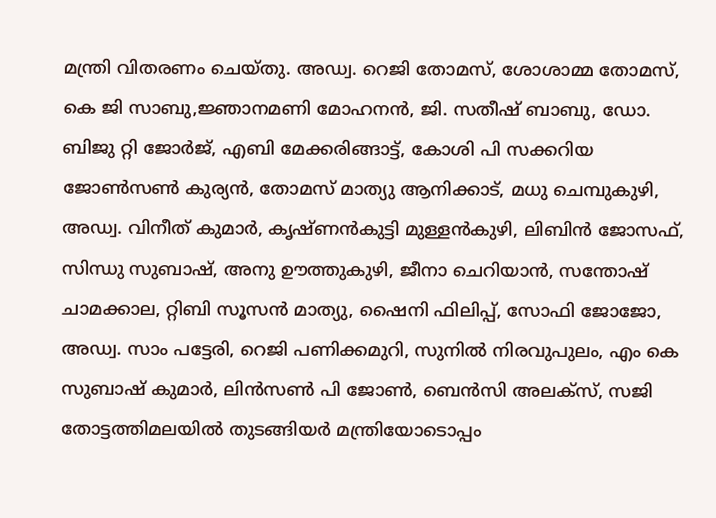മന്ത്രി വിതരണം ചെയ്തു. അഡ്വ. റെജി തോമസ്, ശോശാമ്മ തോമസ്, കെ ജി സാബു,ജ്ഞാനമണി മോഹനൻ, ജി. സതീഷ് ബാബു, ഡോ. ബിജു റ്റി ജോർജ്, എബി മേക്കരിങ്ങാട്ട്, കോശി പി സക്കറിയ ജോൺസൺ കുര്യൻ, തോമസ് മാത്യു ആനിക്കാട്, മധു ചെമ്പുകുഴി, അഡ്വ. വിനീത് കുമാർ, കൃഷ്ണൻകുട്ടി മുള്ളൻകുഴി, ലിബിൻ ജോസഫ്, സിന്ധു സുബാഷ്, അനു ഊത്തുകുഴി, ജീനാ ചെറിയാൻ, സന്തോഷ്‌ ചാമക്കാല, റ്റിബി സൂസൻ മാത്യു, ഷൈനി ഫിലിപ്പ്, സോഫി ജോജോ, അഡ്വ. സാം പട്ടേരി, റെജി പണിക്കമുറി, സുനിൽ നിരവുപുലം, എം കെ സുബാഷ് കുമാർ, ലിൻസൺ പി ജോൺ, ബെൻസി അലക്സ്‌, സജി തോട്ടത്തിമലയിൽ തുടങ്ങിയർ മന്ത്രിയോടൊപ്പം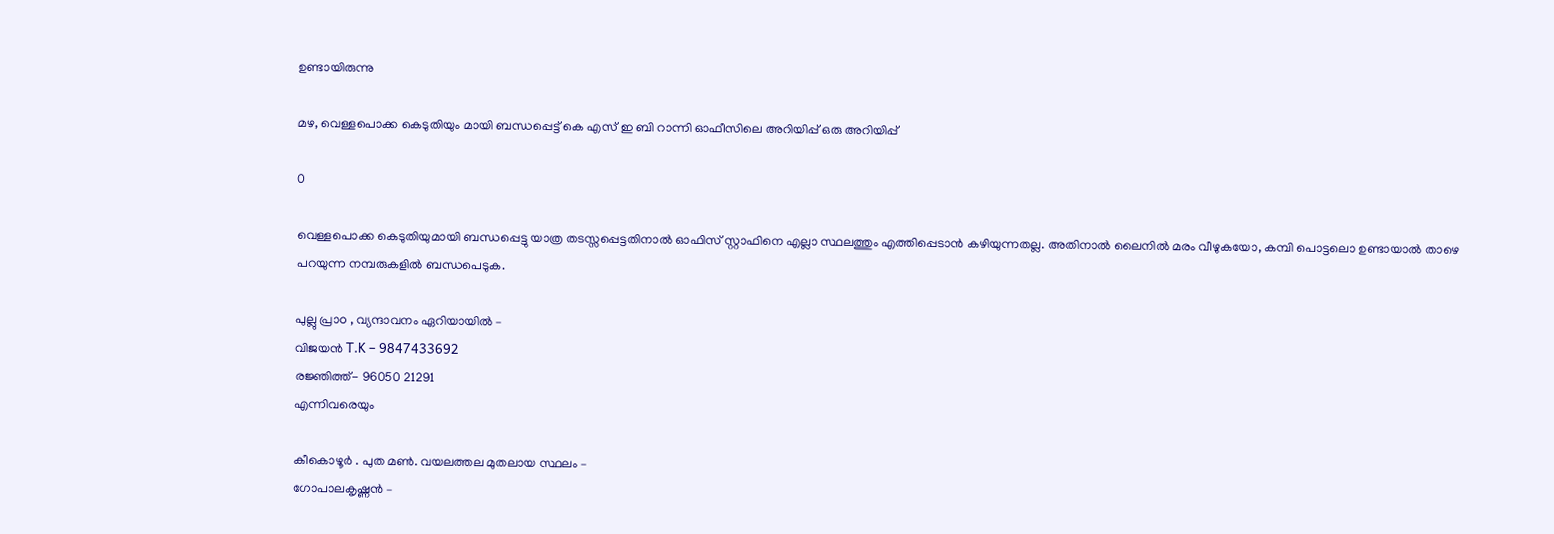ഉണ്ടായിരുന്നു

മഴ, വെള്ളപൊക്ക കെടുതിയും മായി ബന്ധപ്പെട്ട് കെ എസ് ഇ ബി റാന്നി ഓഫീസിലെ അറിയിപ്പ് ഒരു അറിയിപ്പ്

0

വെള്ളപൊക്ക കെടുതിയുമായി ബന്ധപ്പെട്ടു യാത്ര തടസ്സപ്പെട്ടതിനാൽ ഓഫിസ് സ്റ്റാഫിനെ എല്ലാ സ്ഥലത്തും എത്തിപ്പെടാൻ കഴിയുന്നതല്ല. അതിനാൽ ലൈനിൽ മരം വീഴുകയോ, കമ്പി പൊട്ടലൊ ഉണ്ടായാൽ താഴെ പറയുന്ന നമ്പരുകളിൽ ബന്ധപെടുക.

പുല്ലു പ്രാo , വ്യന്ദാവനം ഏറിയായിൽ –
വിജയൻ T.K – 9847433692
രജ്ഞിത്ത്- 96050 21291
എന്നിവരെയും

കീകൊഴൂർ . പുത മൺ. വയലത്തല മുതലായ സ്ഥലം –
ഗോപാലകൃഷ്ണൻ –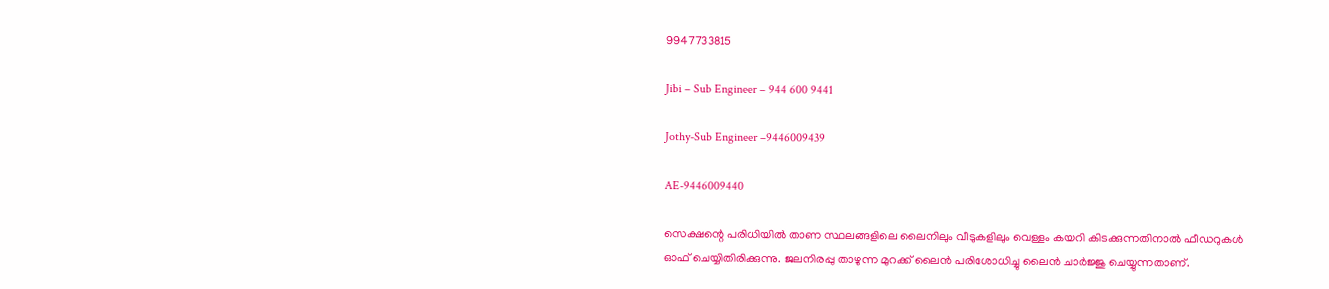9947733815

Jibi – Sub Engineer – 944 600 9441

Jothy-Sub Engineer –9446009439

AE-9446009440

സെക്ഷന്റെ പരിധിയിൽ താണ സ്ഥലങ്ങളിലെ ലൈനിലും വീടുകളിലും വെള്ളം കയറി കിടക്കുന്നതിനാൽ ഫീഡറുകൾ ഓഫ് ചെയ്യിതിരിക്കുന്നു. ജലനിരപ്പു താഴുന്ന മുറക്ക് ലൈൻ പരിശോധിച്ചു ലൈൻ ചാർജ്ജു ചെയ്യുന്നതാണ്.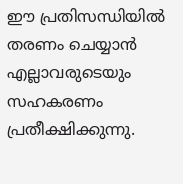ഈ പ്രതിസന്ധിയിൽ തരണം ചെയ്യാൻ എല്ലാവരുടെയും സഹകരണം പ്രതീക്ഷിക്കുന്നു.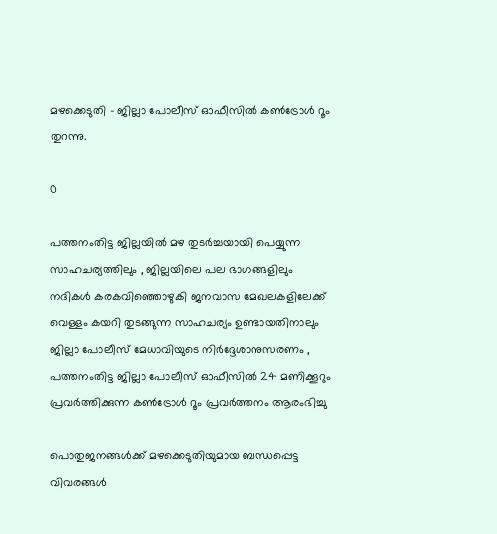മഴക്കെടുതി – ജില്ലാ പോലീസ് ഓഫീസിൽ കൺട്രോൾ റൂം തുറന്നു.

0

പത്തനംതിട്ട ജില്ലയിൽ മഴ തുടർച്ചയായി പെയ്യുന്ന സാഹചര്യത്തിലും , ജില്ലയിലെ പല ഭാഗങ്ങളിലും നദികൾ കരകവിഞ്ഞൊഴുകി ജനവാസ മേഖലകളിലേക്ക് വെള്ളം കയറി തുടങ്ങുന്ന സാഹചര്യം ഉണ്ടായതിനാലും ജില്ലാ പോലീസ് മേധാവിയുടെ നിർദ്ദേശാനുസരണം , പത്തനംതിട്ട ജില്ലാ പോലീസ് ഓഫീസിൽ 24 മണിക്കൂറും പ്രവർത്തിക്കുന്ന കൺട്രോൾ റൂം പ്രവർത്തനം ആരംഭിച്ചു

പൊതുജനങ്ങൾക്ക് മഴക്കെടുതിയുമായ ബന്ധപ്പെട്ട വിവരങ്ങൾ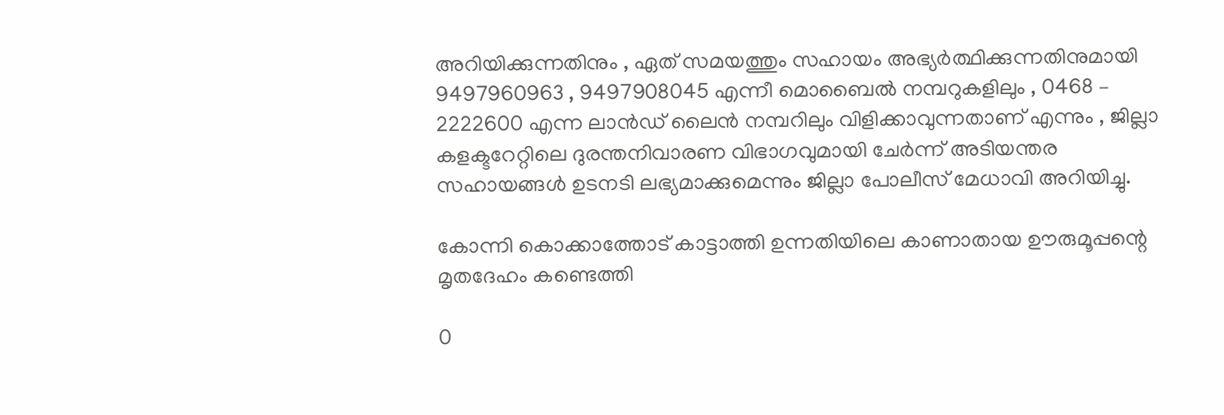അറിയിക്കുന്നതിനും , ഏത് സമയത്തും സഹായം അഭ്യർത്ഥിക്കുന്നതിനുമായി
9497960963 , 9497908045 എന്നീ മൊബൈൽ നമ്പറുകളിലും , 0468 – 2222600 എന്ന ലാൻഡ് ലൈൻ നമ്പറിലും വിളിക്കാവുന്നതാണ് എന്നും , ജില്ലാ കളക്ടറേറ്റിലെ ദുരന്തനിവാരണ വിഭാഗവുമായി ചേർന്ന് അടിയന്തര സഹായങ്ങൾ ഉടനടി ലഭ്യമാക്കുമെന്നും ജില്ലാ പോലീസ് മേധാവി അറിയിച്ചു.

കോന്നി കൊക്കാത്തോട് കാട്ടാത്തി ഉന്നതിയിലെ കാണാതായ ഊരുമൂപ്പന്റെ മൃതദേഹം കണ്ടെത്തി

0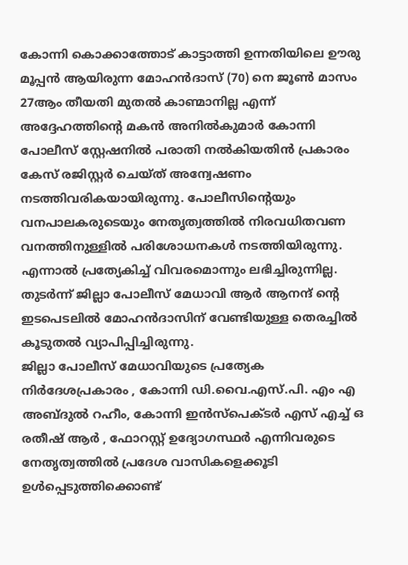കോന്നി കൊക്കാത്തോട് കാട്ടാത്തി ഉന്നതിയിലെ ഊരു മൂപ്പൻ ആയിരുന്ന മോഹൻദാസ് (70) നെ ജൂൺ മാസം 27ആം തീയതി മുതൽ കാണ്മാനില്ല എന്ന് അദ്ദേഹത്തിന്റെ മകൻ അനിൽകുമാർ കോന്നി പോലീസ് സ്റ്റേഷനിൽ പരാതി നൽകിയതിൻ പ്രകാരം കേസ് രജിസ്റ്റർ ചെയ്ത് അന്വേഷണം നടത്തിവരികയായിരുന്നു. പോലീസിന്റെയും വനപാലകരുടെയും നേതൃത്വത്തിൽ നിരവധിതവണ വനത്തിനുള്ളിൽ പരിശോധനകൾ നടത്തിയിരുന്നു. എന്നാൽ പ്രത്യേകിച്ച് വിവരമൊന്നും ലഭിച്ചിരുന്നില്ല.
തുടർന്ന് ജില്ലാ പോലീസ് മേധാവി ആർ ആനന്ദ് ന്റെ ഇടപെടലിൽ മോഹൻദാസിന് വേണ്ടിയുള്ള തെരച്ചിൽ കൂടുതൽ വ്യാപിപ്പിച്ചിരുന്നു.
ജില്ലാ പോലീസ് മേധാവിയുടെ പ്രത്യേക നിർദേശപ്രകാരം , കോന്നി ഡി.വൈ.എസ്.പി. എം എ അബ്ദുൽ റഹീം, കോന്നി ഇൻസ്‌പെക്ടർ എസ് എച്ച് ഒ രതീഷ് ആർ , ഫോറസ്റ്റ് ഉദ്യോഗസ്ഥർ എന്നിവരുടെ നേതൃത്വത്തിൽ പ്രദേശ വാസികളെക്കൂടി ഉൾപ്പെടുത്തിക്കൊണ്ട്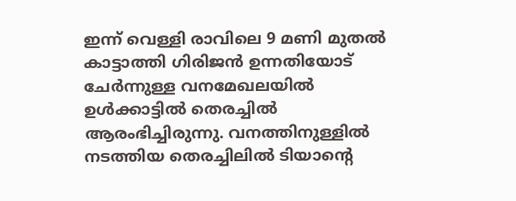ഇന്ന് വെള്ളി രാവിലെ 9 മണി മുതൽ കാട്ടാത്തി ഗിരിജൻ ഉന്നതിയോട് ചേർന്നുള്ള വനമേഖലയിൽ ഉൾക്കാട്ടിൽ തെരച്ചിൽ ആരംഭിച്ചിരുന്നു. വനത്തിനുള്ളിൽ നടത്തിയ തെരച്ചിലിൽ ടിയാന്റെ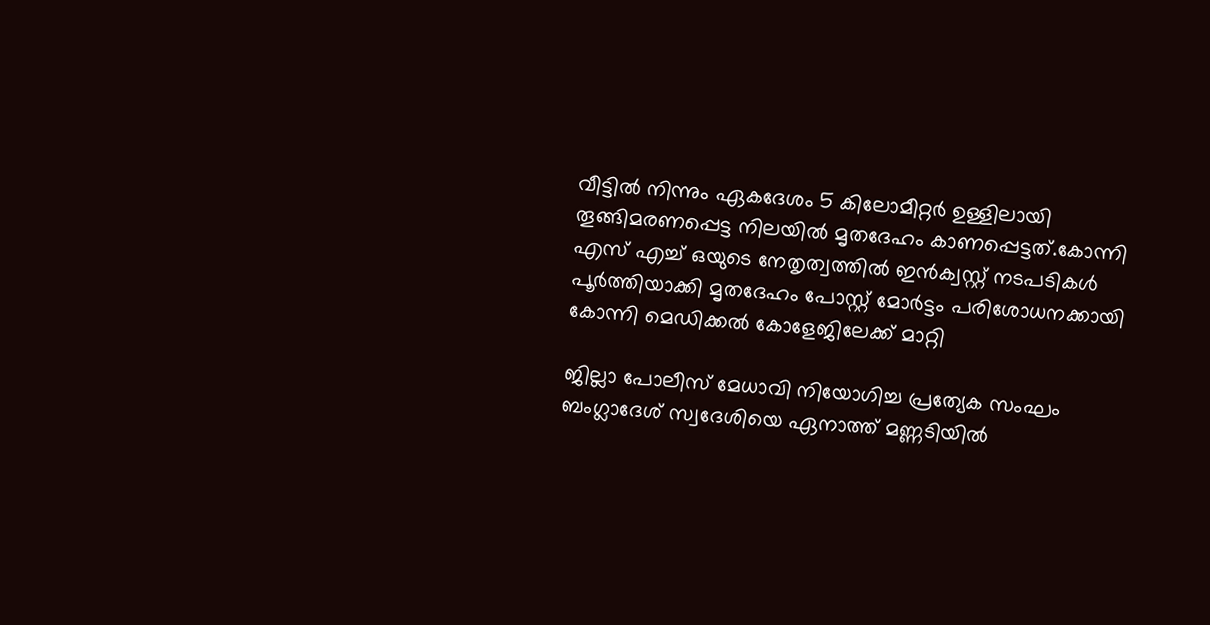വീട്ടിൽ നിന്നും ഏകദേശം 5 കിലോമീറ്റർ ഉള്ളിലായി തൂങ്ങിമരണപ്പെട്ട നിലയിൽ മൃതദേഹം കാണപ്പെട്ടത്.കോന്നി എസ് എച്ച് ഒയുടെ നേതൃത്വത്തിൽ ഇൻക്വസ്റ്റ് നടപടികൾ പൂർത്തിയാക്കി മൃതദേഹം പോസ്റ്റ്‌ മോർട്ടം പരിശോധനക്കായി കോന്നി മെഡിക്കൽ കോളേജിലേക്ക് മാറ്റി

ജില്ലാ പോലീസ് മേധാവി നിയോഗിച്ച പ്രത്യേക സംഘം ബംഗ്ലാദേശ് സ്വദേശിയെ ഏനാത്ത് മണ്ണടിയിൽ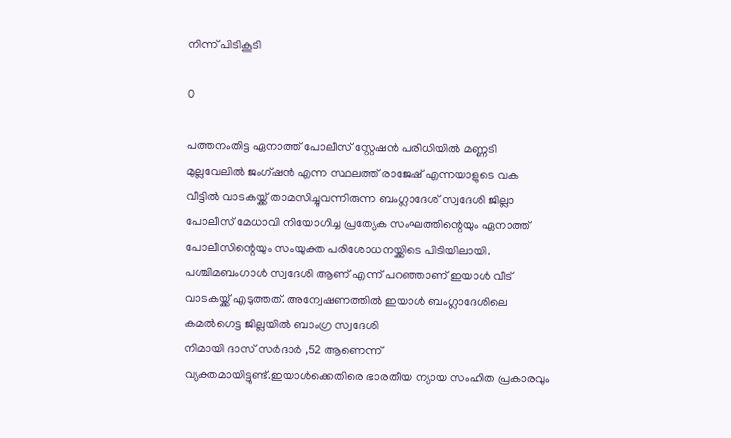നിന്ന് പിടികൂടി

0

പത്തനംതിട്ട ഏനാത്ത് പോലീസ് സ്റ്റേഷൻ പരിധിയിൽ മണ്ണടി മുല്ലവേലിൽ ജംഗ്ഷൻ എന്ന സ്ഥലത്ത് രാജേഷ് എന്നയാളുടെ വക വീട്ടിൽ വാടകയ്ക്ക് താമസിച്ചുവന്നിരുന്ന ബംഗ്ലാദേശ് സ്വദേശി ജില്ലാ പോലീസ് മേധാവി നിയോഗിച്ച പ്രത്യേക സംഘത്തിന്റെയും ഏനാത്ത് പോലീസിന്റെയും സംയുക്ത പരിശോധനയ്ക്കിടെ പിടിയിലായി. പശ്ചിമബംഗാൾ സ്വദേശി ആണ് എന്ന് പറഞ്ഞാണ് ഇയാൾ വീട് വാടകയ്ക്ക് എടുത്തത്. അന്വേഷണത്തിൽ ഇയാൾ ബംഗ്ലാദേശിലെ കമൽഗെട്ട ജില്ലയിൽ ബാംഗ്ര സ്വദേശി
നിമായി ദാസ് സർദാർ ,52 ആണെന്ന് വ്യക്തമായിട്ടുണ്ട്.ഇയാൾക്കെതിരെ ഭാരതീയ ന്യായ സംഹിത പ്രകാരവും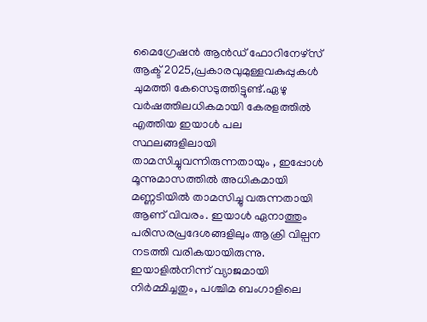മൈഗ്രേഷൻ ആൻഡ് ഫോറിനേഴ്സ് ആക്ട് 2025,പ്രകാരവുമുള്ളവകുപ്പുകൾ ചുമത്തി കേസെടുത്തിട്ടുണ്ട്.ഏഴു വർഷത്തിലധികമായി കേരളത്തിൽ എത്തിയ ഇയാൾ പല സ്ഥലങ്ങളിലായി താമസിച്ചുവന്നിരുന്നതായും , ഇപ്പോൾ മൂന്നുമാസത്തിൽ അധികമായി മണ്ണടിയിൽ താമസിച്ചു വരുന്നതായി ആണ് വിവരം. ഇയാൾ ഏനാത്തും പരിസരപ്രദേശങ്ങളിലും ആക്രി വില്പന നടത്തി വരികയായിരുന്നു.
ഇയാളിൽനിന്ന് വ്യാജമായി നിർമ്മിച്ചതും, പശ്ചിമ ബംഗാളിലെ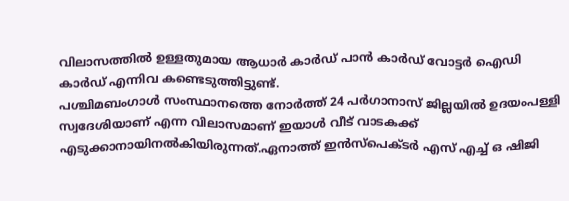വിലാസത്തിൽ ഉള്ളതുമായ ആധാർ കാർഡ് പാൻ കാർഡ് വോട്ടർ ഐഡി കാർഡ് എന്നിവ കണ്ടെടുത്തിട്ടുണ്ട്.
പശ്ചിമബംഗാൾ സംസ്ഥാനത്തെ നോർത്ത് 24 പർഗാനാസ് ജില്ലയിൽ ഉദയംപള്ളി സ്വദേശിയാണ് എന്ന വിലാസമാണ് ഇയാൾ വീട് വാടകക്ക് എടുക്കാനായിനൽകിയിരുന്നത്.ഏനാത്ത് ഇൻസ്പെക്ടർ എസ് എച്ച് ഒ ഷിജി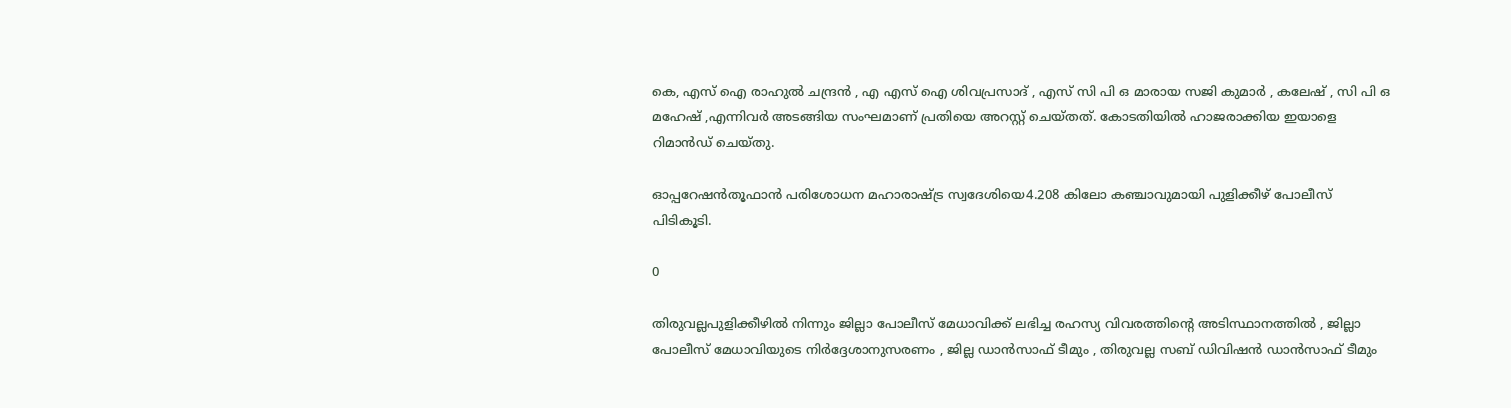കെ, എസ് ഐ രാഹുൽ ചന്ദ്രൻ , എ എസ് ഐ ശിവപ്രസാദ് , എസ് സി പി ഒ മാരായ സജി കുമാർ , കലേഷ് , സി പി ഒ മഹേഷ്‌ ,എന്നിവർ അടങ്ങിയ സംഘമാണ് പ്രതിയെ അറസ്റ്റ് ചെയ്തത്. കോടതിയിൽ ഹാജരാക്കിയ ഇയാളെ റിമാൻഡ് ചെയ്തു.

ഓപ്പറേഷൻതൂഫാൻ പരിശോധന മഹാരാഷ്ട്ര സ്വദേശിയെ4.208 കിലോ കഞ്ചാവുമായി പുളിക്കീഴ് പോലീസ് പിടികൂടി.

0

തിരുവല്ലപുളിക്കീഴിൽ നിന്നും ജില്ലാ പോലീസ് മേധാവിക്ക് ലഭിച്ച രഹസ്യ വിവരത്തിന്റെ അടിസ്ഥാനത്തിൽ , ജില്ലാ പോലീസ് മേധാവിയുടെ നിർദ്ദേശാനുസരണം , ജില്ല ഡാൻസാഫ് ടീമും , തിരുവല്ല സബ് ഡിവിഷൻ ഡാൻസാഫ് ടീമും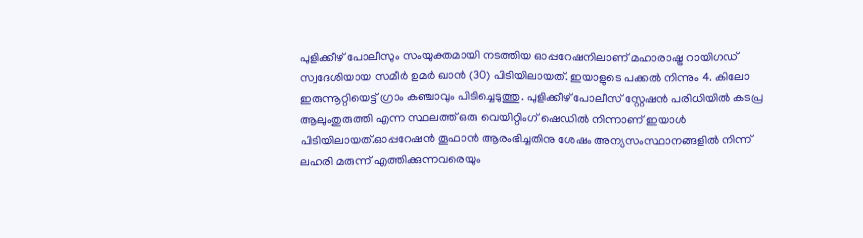പുളിക്കീഴ് പോലീസും സംയുക്തമായി നടത്തിയ ഓപ്പറേഷനിലാണ് മഹാരാഷ്ട്ര റായിഗഡ് സ്വദേശിയായ സമീർ ഉമർ ഖാൻ (30) പിടിയിലായത്. ഇയാളുടെ പക്കൽ നിന്നും 4. കിലോ ഇരുന്നൂറ്റിയെട്ട് ഗ്രാം കഞ്ചാവും പിടിച്ചെടുത്തു. പുളിക്കീഴ് പോലീസ് സ്റ്റേഷൻ പരിധിയിൽ കടപ്ര ആലുംതുരുത്തി എന്ന സ്ഥലത്ത് ഒരു വെയിറ്റിംഗ് ഷെഡിൽ നിന്നാണ് ഇയാൾ പിടിയിലായത്.ഓപ്പറേഷൻ തൂഫാൻ ആരംഭിച്ചതിനു ശേഷം അന്യസംസ്ഥാനങ്ങളിൽ നിന്ന് ലഹരി മരുന്ന് എത്തിക്കുന്നവരെയും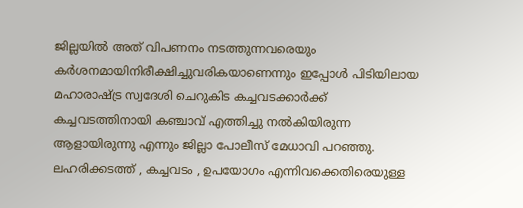ജില്ലയിൽ അത് വിപണനം നടത്തുന്നവരെയും കർശനമായിനിരീക്ഷിച്ചുവരികയാണെന്നും ഇപ്പോൾ പിടിയിലായ മഹാരാഷ്ട്ര സ്വദേശി ചെറുകിട കച്ചവടക്കാർക്ക് കച്ചവടത്തിനായി കഞ്ചാവ് എത്തിച്ചു നൽകിയിരുന്ന ആളായിരുന്നു എന്നും ജില്ലാ പോലീസ് മേധാവി പറഞ്ഞു. ലഹരിക്കടത്ത് , കച്ചവടം , ഉപയോഗം എന്നിവക്കെതിരെയുള്ള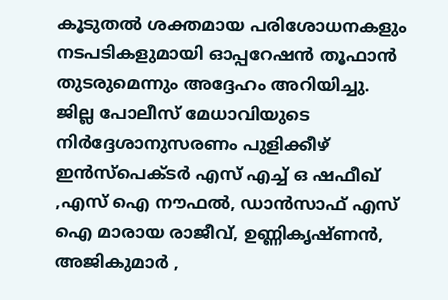കൂടുതൽ ശക്തമായ പരിശോധനകളും നടപടികളുമായി ഓപ്പറേഷൻ തൂഫാൻ തുടരുമെന്നും അദ്ദേഹം അറിയിച്ചു.
ജില്ല പോലീസ് മേധാവിയുടെ നിർദ്ദേശാനുസരണം പുളിക്കീഴ് ഇൻസ്പെക്ടർ എസ് എച്ച് ഒ ഷഫീഖ് ,എസ് ഐ നൗഫൽ, ഡാൻസാഫ് എസ് ഐ മാരായ രാജീവ്, ഉണ്ണികൃഷ്ണൻ, അജികുമാർ ,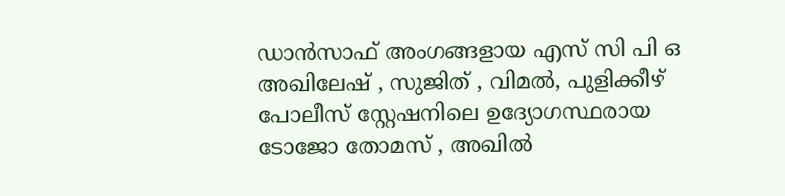ഡാൻസാഫ് അംഗങ്ങളായ എസ് സി പി ഒ അഖിലേഷ് , സുജിത് , വിമൽ, പുളിക്കീഴ് പോലീസ് സ്റ്റേഷനിലെ ഉദ്യോഗസ്ഥരായ ടോജോ തോമസ് , അഖിൽ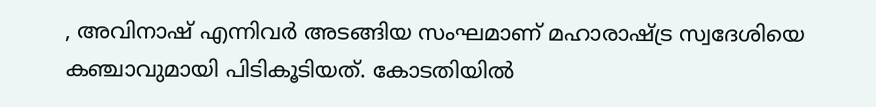, അവിനാഷ് എന്നിവർ അടങ്ങിയ സംഘമാണ് മഹാരാഷ്ട്ര സ്വദേശിയെ കഞ്ചാവുമായി പിടികൂടിയത്. കോടതിയിൽ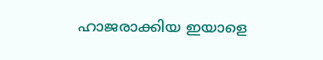ഹാജരാക്കിയ ഇയാളെ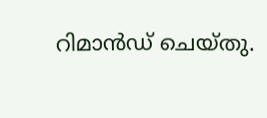റിമാൻഡ് ചെയ്തു.